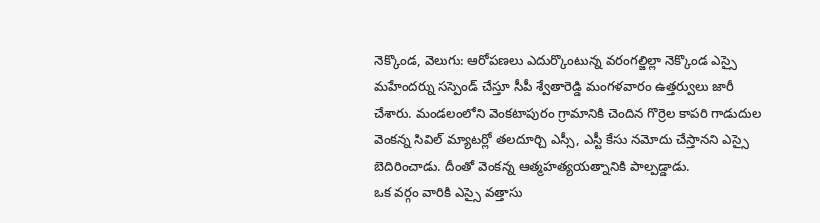నెక్కొండ, వెలుగు: ఆరోపణలు ఎదుర్కొంటున్న వరంగల్జిల్లా నెక్కొండ ఎస్సై మహేందర్ను సస్పెండ్ చేస్తూ సీపీ శ్వేతారెడ్డి మంగళవారం ఉత్తర్వులు జారీ చేశారు. మండలంలోని వెంకటాపురం గ్రామానికి చెందిన గొర్రెల కాపరి గాడుదుల వెంకన్న సివిల్ మ్యాటర్లో తలదూర్చి ఎస్సీ, ఎస్టీ కేసు నమోదు చేస్తానని ఎస్సై బెదిరించాడు. దీంతో వెంకన్న ఆత్మహత్యయత్నానికి పాల్పడ్డాడు.
ఒక వర్గం వారికి ఎస్సై వత్తాసు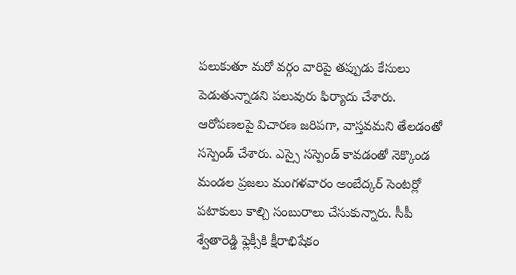పలుకుతూ మరో వర్గం వారిపై తప్పుడు కేసులు పెడుతున్నాడని పలువురు ఫిర్యాదు చేశారు. ఆరోపణలపై విచారణ జరిపగా, వాస్తవమని తేలడంతో సస్పెండ్ చేశారు. ఎస్సై సస్పెండ్ కావడంతో నెక్కొండ మండల ప్రజలు మంగళవారం అంబేద్కర్ సెంటర్లో పటాకులు కాల్చి సంబురాలు చేసుకున్నారు. సీపీ శ్వేతారెడ్డి ఫ్లెక్సీకి క్షీరాభిషేకం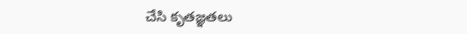చేసి కృతజ్ఞతలు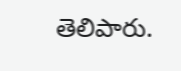తెలిపారు.